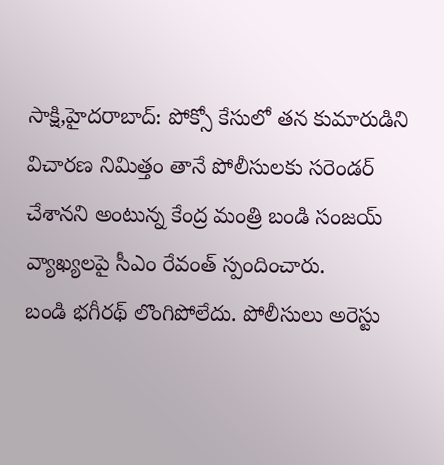సాక్షి,హైదరాబాద్: పోక్సో కేసులో తన కుమారుడిని విచారణ నిమిత్తం తానే పోలీసులకు సరెండర్ చేశానని అంటున్న కేంద్ర మంత్రి బండి సంజయ్ వ్యాఖ్యలపై సీఎం రేవంత్ స్పందించారు.
బండి భగీరథ్ లొంగిపోలేదు. పోలీసులు అరెస్టు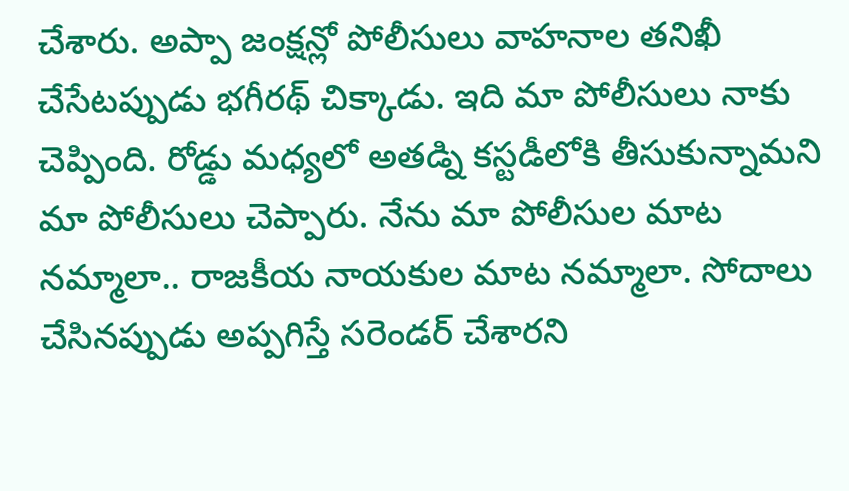చేశారు. అప్పా జంక్షన్లో పోలీసులు వాహనాల తనిఖీ చేసేటప్పుడు భగీరథ్ చిక్కాడు. ఇది మా పోలీసులు నాకు చెప్పింది. రోడ్డు మధ్యలో అతడ్ని కస్టడీలోకి తీసుకున్నామని మా పోలీసులు చెప్పారు. నేను మా పోలీసుల మాట నమ్మాలా.. రాజకీయ నాయకుల మాట నమ్మాలా. సోదాలు చేసినప్పుడు అప్పగిస్తే సరెండర్ చేశారని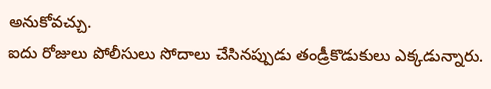అనుకోవచ్చు.
ఐదు రోజులు పోలీసులు సోదాలు చేసినప్పుడు తండ్రీకొడుకులు ఎక్కడున్నారు.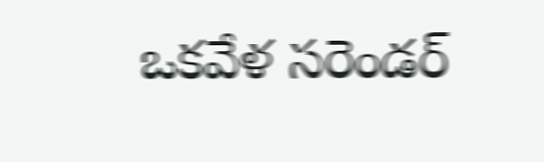ఒకవేళ సరెండర్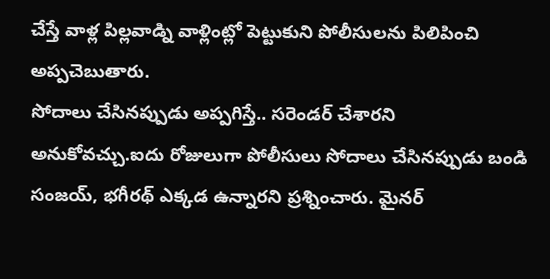చేస్తే వాళ్ల పిల్లవాడ్ని వాళ్లింట్లో పెట్టుకుని పోలీసులను పిలిపించి అప్పచెబుతారు.
సోదాలు చేసినప్పుడు అప్పగిస్తే.. సరెండర్ చేశారని అనుకోవచ్చు.ఐదు రోజులుగా పోలీసులు సోదాలు చేసినప్పుడు బండి సంజయ్, భగీరథ్ ఎక్కడ ఉన్నారని ప్రశ్నించారు. మైనర్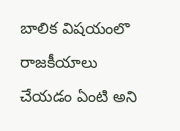బాలిక విషయంలొ రాజకీయాలు చేయడం ఏంటి అని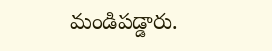మండిపడ్డారు.